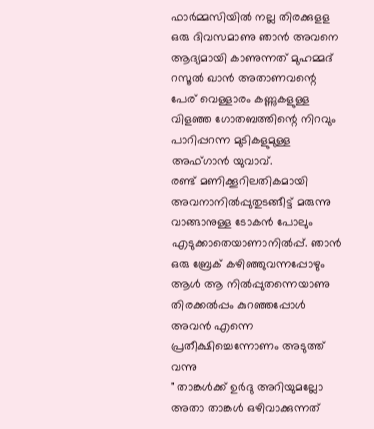ഫാർമ്മസിയിൽ നല്ല തിരക്കുളള ഒരു ദിവസമാണു ഞാൻ അവനെ ആദ്യമായി കാണുന്നത് മുഹമ്മദ് റസൂൽ ഖാൻ അതാണവന്റെ പേര് വെള്ളാരം കണ്ണുകളുള്ള വിളഞ്ഞ ഗോതബത്തിന്റെ നിറവും പാറിപ്പറന്ന മുടികളുമുള്ള അഫ്ഗാൻ യുവാവ്.
രണ്ട് മണിക്കൂറിലതികമായി അവനാനിൽപ്പുതുടങ്ങീട്ട് മരുന്നു വാങ്ങാനുള്ള ടോകൻ പോലും എടുക്കാതെയാണാനിൽപ്പ്. ഞാൻ ഒരു ബ്രേക് കഴിഞ്ഞുവന്നപ്പോഴും ആൾ ആ നിൽപ്പുതന്നെയാണു തിരക്കൽപ്പം കുറഞ്ഞപ്പോൾ അവൻ എന്നെ പ്രതീക്ഷിച്ചെന്നോണം അടുത്ത് വന്നു
" താങ്കൾക്ക് ഉർദു അറിയുമല്ലോ അതാ താങ്കൾ ഒഴിവാക്കുന്നത്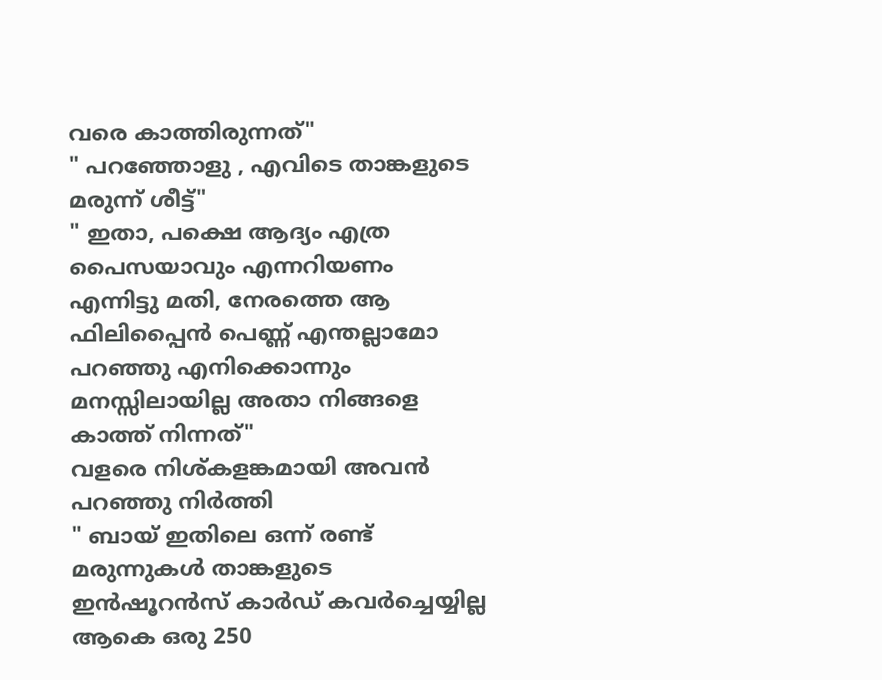വരെ കാത്തിരുന്നത്"
" പറഞ്ഞോളു , എവിടെ താങ്കളുടെ മരുന്ന് ശീട്ട്"
" ഇതാ, പക്ഷെ ആദ്യം എത്ര പൈസയാവും എന്നറിയണം എന്നിട്ടു മതി, നേരത്തെ ആ ഫിലിപ്പൈൻ പെണ്ണ് എന്തല്ലാമോ പറഞ്ഞു എനിക്കൊന്നും മനസ്സിലായില്ല അതാ നിങ്ങളെ കാത്ത് നിന്നത്"
വളരെ നിശ്കളങ്കമായി അവൻ പറഞ്ഞു നിർത്തി
" ബായ് ഇതിലെ ഒന്ന് രണ്ട് മരുന്നുകൾ താങ്കളുടെ ഇൻഷൂറൻസ് കാർഡ് കവർച്ചെയ്യില്ല ആകെ ഒരു 250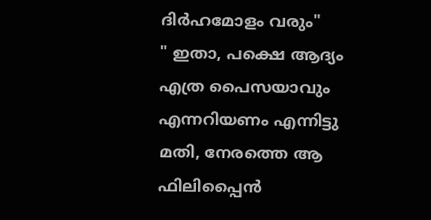ദിർഹമോളം വരും"
" ഇതാ, പക്ഷെ ആദ്യം എത്ര പൈസയാവും എന്നറിയണം എന്നിട്ടു മതി, നേരത്തെ ആ ഫിലിപ്പൈൻ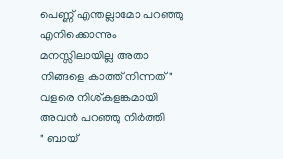പെണ്ണ് എന്തല്ലാമോ പറഞ്ഞു എനിക്കൊന്നും മനസ്സിലായില്ല അതാ നിങ്ങളെ കാത്ത് നിന്നത്"
വളരെ നിശ്കളങ്കമായി അവൻ പറഞ്ഞു നിർത്തി
" ബായ്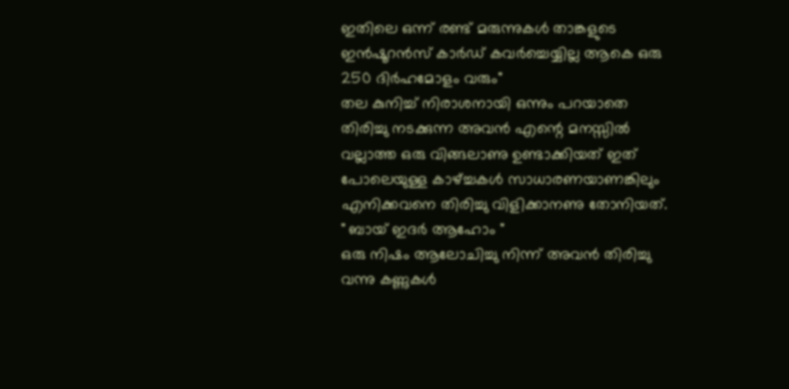ഇതിലെ ഒന്ന് രണ്ട് മരുന്നുകൾ താങ്കളുടെ ഇൻഷൂറൻസ് കാർഡ് കവർച്ചെയ്യില്ല ആകെ ഒരു 250 ദിർഹമോളം വരും"
തല കുനിച്ച് നിരാശനായി ഒന്നും പറയാതെ തിരിച്ചു നടക്കുന്ന അവൻ എന്റെ മനസ്സിൽ വല്ലാത്ത ഒരു വിങ്ങലാണു ഉണ്ടാക്കിയത് ഇത് പോലെയുള്ള കാഴ്ച്ചകൾ സാധാരണയാണങ്കിലും എനിക്കവനെ തിരിച്ചു വിളിക്കാനണു തോനിയത്.
" ബായ് ഇദർ ആഹോം "
ഒരു നിഷം ആലോചിച്ചു നിന്ന് അവൻ തിരിച്ചു വന്നു കണ്ണുകൾ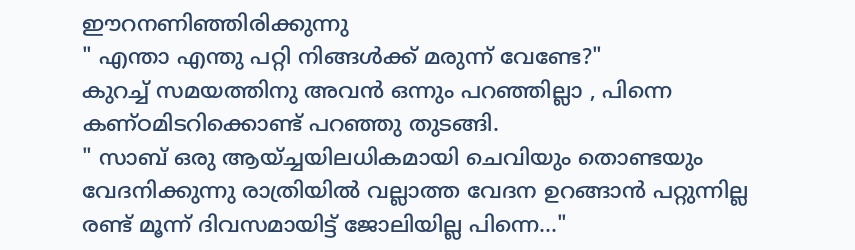ഈറനണിഞ്ഞിരിക്കുന്നു
" എന്താ എന്തു പറ്റി നിങ്ങൾക്ക് മരുന്ന് വേണ്ടേ?"
കുറച്ച് സമയത്തിനു അവൻ ഒന്നും പറഞ്ഞില്ലാ , പിന്നെ കണ്ഠമിടറിക്കൊണ്ട് പറഞ്ഞു തുടങ്ങി.
" സാബ് ഒരു ആയ്ച്ചയിലധികമായി ചെവിയും തൊണ്ടയും വേദനിക്കുന്നു രാത്രിയിൽ വല്ലാത്ത വേദന ഉറങ്ങാൻ പറ്റുന്നില്ല രണ്ട് മൂന്ന് ദിവസമായിട്ട് ജോലിയില്ല പിന്നെ..."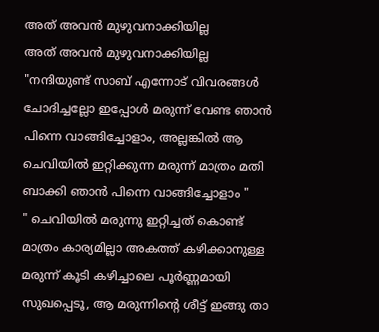അത് അവൻ മുഴുവനാക്കിയില്ല
അത് അവൻ മുഴുവനാക്കിയില്ല
"നന്ദിയുണ്ട് സാബ് എന്നോട് വിവരങ്ങൾ ചോദിച്ചല്ലോ ഇപ്പോൾ മരുന്ന് വേണ്ട ഞാൻ പിന്നെ വാങ്ങിച്ചോളാം, അല്ലങ്കിൽ ആ ചെവിയിൽ ഇറ്റിക്കുന്ന മരുന്ന് മാത്രം മതി ബാക്കി ഞാൻ പിന്നെ വാങ്ങിച്ചോളാം "
" ചെവിയിൽ മരുന്നു ഇറ്റിച്ചത് കൊണ്ട് മാത്രം കാര്യമില്ലാ അകത്ത് കഴിക്കാനുള്ള മരുന്ന് കൂടി കഴിച്ചാലെ പൂർണ്ണമായി സുഖപ്പെടൂ, ആ മരുന്നിന്റെ ശീട്ട് ഇങ്ങു താ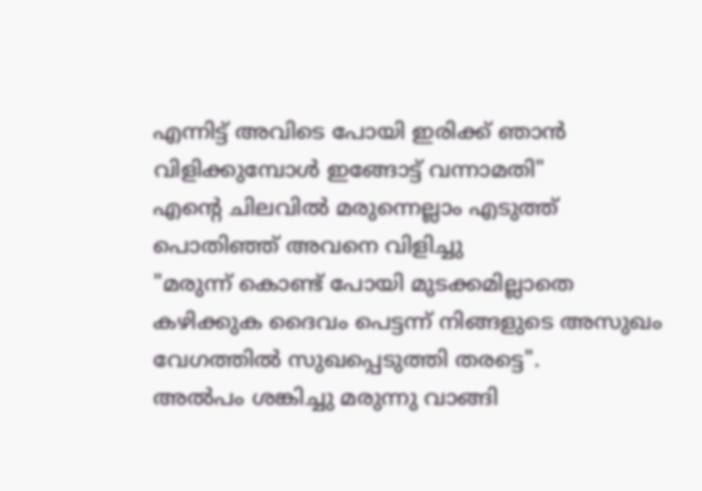എന്നിട്ട് അവിടെ പോയി ഇരിക്ക് ഞാൻ വിളിക്കുമ്പോൾ ഇങ്ങോട്ട് വന്നാമതി"
എന്റെ ചിലവിൽ മരുന്നെല്ലാം എടുത്ത് പൊതിഞ്ഞ് അവനെ വിളിച്ചു
"മരുന്ന് കൊണ്ട് പോയി മുടക്കമില്ലാതെ കഴിക്കുക ദൈവം പെട്ടന്ന് നിങ്ങളുടെ അസുഖം വേഗത്തിൽ സുഖപ്പെടുത്തി തരട്ടെ".
അൽപം ശങ്കിച്ചു മരുന്നു വാങ്ങി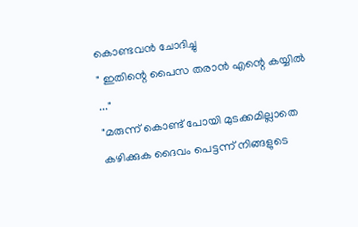കൊണ്ടവൻ ചോദിച്ചു
" ഇതിന്റെ പൈസ തരാൻ എന്റെ കയ്യിൽ ..."
"മരുന്ന് കൊണ്ട് പോയി മുടക്കമില്ലാതെ കഴിക്കുക ദൈവം പെട്ടന്ന് നിങ്ങളുടെ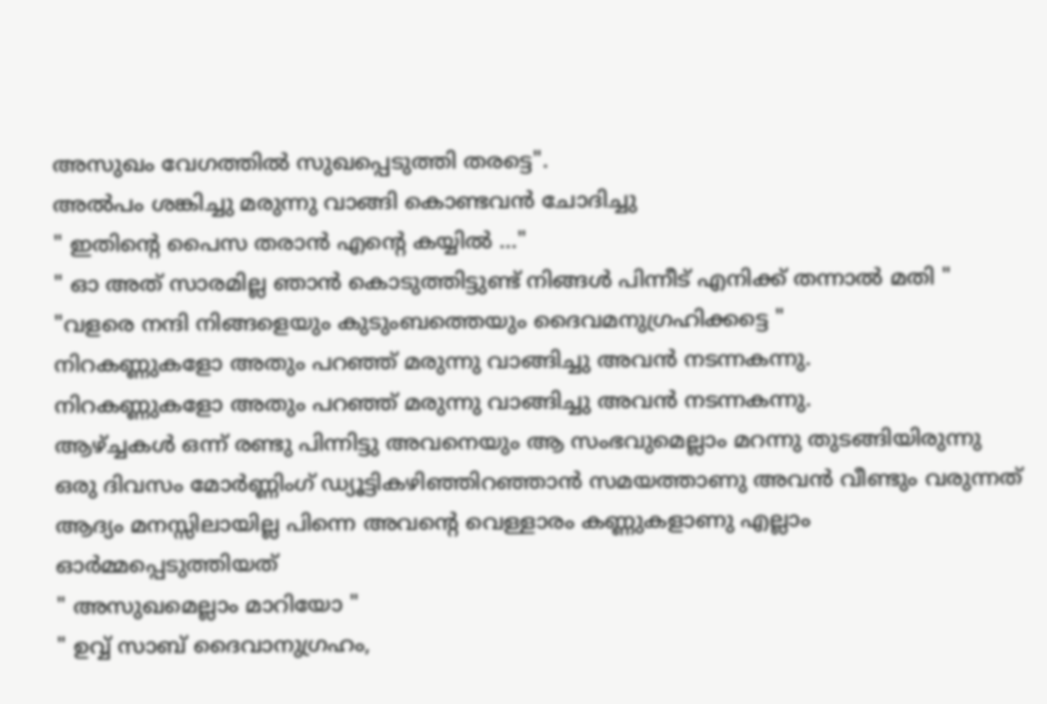അസുഖം വേഗത്തിൽ സുഖപ്പെടുത്തി തരട്ടെ".
അൽപം ശങ്കിച്ചു മരുന്നു വാങ്ങി കൊണ്ടവൻ ചോദിച്ചു
" ഇതിന്റെ പൈസ തരാൻ എന്റെ കയ്യിൽ ..."
" ഓ അത് സാരമില്ല ഞാൻ കൊടുത്തിട്ടുണ്ട് നിങ്ങൾ പിന്നീട് എനിക്ക് തന്നാൽ മതി "
"വളരെ നന്ദി നിങ്ങളെയും കുടുംബത്തെയും ദൈവമനുഗ്രഹിക്കട്ടെ "
നിറകണ്ണുകളോ അതും പറഞ്ഞ് മരുന്നു വാങ്ങിച്ചു അവൻ നടന്നകന്നു.
നിറകണ്ണുകളോ അതും പറഞ്ഞ് മരുന്നു വാങ്ങിച്ചു അവൻ നടന്നകന്നു.
ആഴ്ച്ചകൾ ഒന്ന് രണ്ടു പിന്നിട്ടു അവനെയും ആ സംഭവുമെല്ലാം മറന്നു തുടങ്ങിയിരുന്നു ഒരു ദിവസം മോർണ്ണിംഗ് ഡ്യൂട്ടികഴിഞ്ഞിറഞ്ഞാൻ സമയത്താണു അവൻ വീണ്ടും വരുന്നത് ആദ്യം മനസ്സിലായില്ല പിന്നെ അവന്റെ വെള്ളാരം കണ്ണുകളാണു എല്ലാം ഓർമ്മപ്പെടുത്തിയത്
" അസുഖമെല്ലാം മാറിയോ "
" ഉവ്വ് സാബ് ദൈവാനുഗ്രഹം,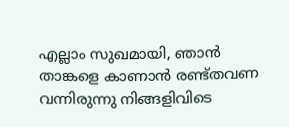എല്ലാം സുഖമായി, ഞാൻ താങ്കളെ കാണാൻ രണ്ട്തവണ വന്നിരുന്നു നിങ്ങളിവിടെ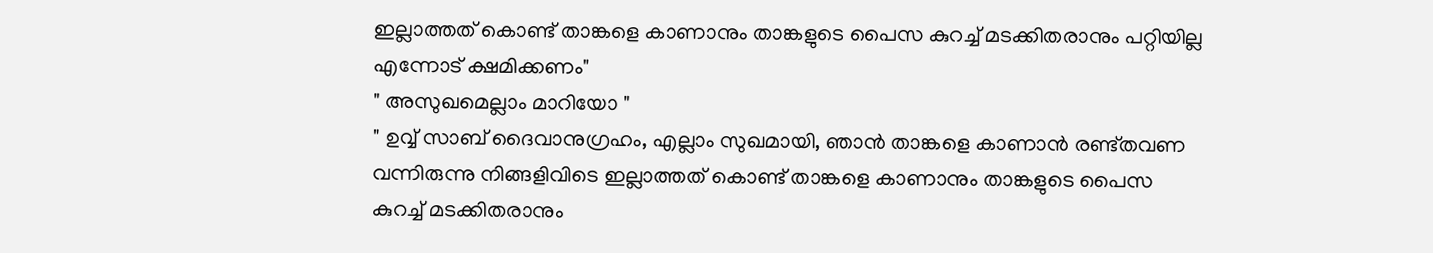ഇല്ലാത്തത് കൊണ്ട് താങ്കളെ കാണാനും താങ്കളുടെ പൈസ കുറച്ച് മടക്കിതരാനും പറ്റിയില്ല എന്നോട് ക്ഷമിക്കണം"
" അസുഖമെല്ലാം മാറിയോ "
" ഉവ്വ് സാബ് ദൈവാനുഗ്രഹം, എല്ലാം സുഖമായി, ഞാൻ താങ്കളെ കാണാൻ രണ്ട്തവണ വന്നിരുന്നു നിങ്ങളിവിടെ ഇല്ലാത്തത് കൊണ്ട് താങ്കളെ കാണാനും താങ്കളുടെ പൈസ കുറച്ച് മടക്കിതരാനും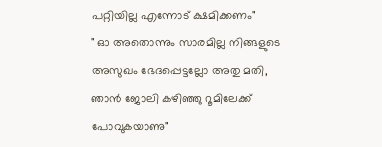പറ്റിയില്ല എന്നോട് ക്ഷമിക്കണം"
" ഓ അതൊന്നും സാരമില്ല നിങ്ങളുടെ അസുഖം ഭേദപ്പെട്ടല്ലോ അതു മതി, ഞാൻ ജോലി കഴിഞ്ഞു റൂമിലേക്ക് പോവുകയാണു"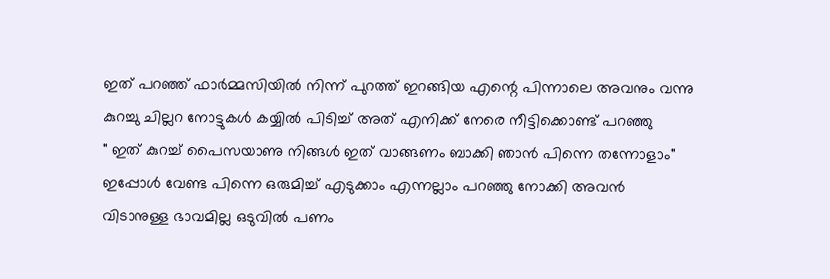ഇത് പറഞ്ഞ് ഫാർമ്മസിയിൽ നിന്ന് പുറത്ത് ഇറങ്ങിയ എന്റെ പിന്നാലെ അവനും വന്നു കുറച്ചു ചില്ലറ നോട്ടുകൾ കയ്യിൽ പിടിച്ച് അത് എനിക്ക് നേരെ നീട്ടിക്കൊണ്ട് പറഞ്ഞു
" ഇത് കുറച്ച് പൈസയാണു നിങ്ങൾ ഇത് വാങ്ങണം ബാക്കി ഞാൻ പിന്നെ തന്നോളാം"
ഇപ്പോൾ വേണ്ട പിന്നെ ഒരുമിച്ച് എടുക്കാം എന്നല്ലാം പറഞ്ഞു നോക്കി അവൻ വിടാനുള്ള ഭാവമില്ല ഒടുവിൽ പണം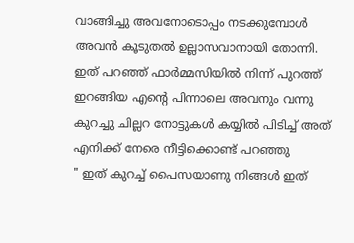വാങ്ങിച്ചു അവനോടൊപ്പം നടക്കുമ്പോൾ അവൻ കൂടുതൽ ഉല്ലാസവാനായി തോന്നി.
ഇത് പറഞ്ഞ് ഫാർമ്മസിയിൽ നിന്ന് പുറത്ത് ഇറങ്ങിയ എന്റെ പിന്നാലെ അവനും വന്നു കുറച്ചു ചില്ലറ നോട്ടുകൾ കയ്യിൽ പിടിച്ച് അത് എനിക്ക് നേരെ നീട്ടിക്കൊണ്ട് പറഞ്ഞു
" ഇത് കുറച്ച് പൈസയാണു നിങ്ങൾ ഇത്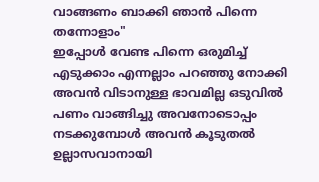വാങ്ങണം ബാക്കി ഞാൻ പിന്നെ തന്നോളാം"
ഇപ്പോൾ വേണ്ട പിന്നെ ഒരുമിച്ച് എടുക്കാം എന്നല്ലാം പറഞ്ഞു നോക്കി അവൻ വിടാനുള്ള ഭാവമില്ല ഒടുവിൽ പണം വാങ്ങിച്ചു അവനോടൊപ്പം നടക്കുമ്പോൾ അവൻ കൂടുതൽ ഉല്ലാസവാനായി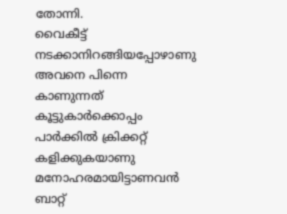തോന്നി.
വൈകീട്ട് നടക്കാനിറങ്ങിയപ്പോഴാണു അവനെ പിന്നെ കാണുന്നത് കൂട്ടുകാർക്കൊപ്പം പാർക്കിൽ ക്രിക്കറ്റ് കളിക്കുകയാണു മനോഹരമായിട്ടാണവൻ ബാറ്റ്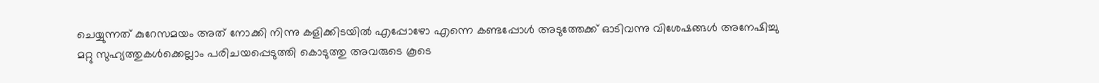ചെയ്യുന്നത് കുറേസമയം അത് നോക്കി നിന്നു കളിക്കിടയിൽ എപ്പോഴോ എന്നെ കണ്ടപ്പോൾ അടുത്തേക്ക് ഓടിവന്നു വിശേഷങ്ങൾ അനേഷിച്ചു മറ്റു സുഹ്യത്തുകൾക്കെല്ലാം പരിചയപ്പെടുത്തി കൊടുത്തു അവരുടെ കൂടെ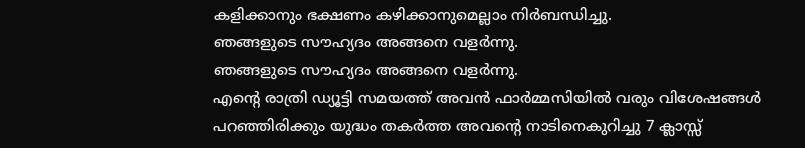കളിക്കാനും ഭക്ഷണം കഴിക്കാനുമെല്ലാം നിർബന്ധിച്ചു.
ഞങ്ങളുടെ സൗഹ്യദം അങ്ങനെ വളർന്നു.
ഞങ്ങളുടെ സൗഹ്യദം അങ്ങനെ വളർന്നു.
എന്റെ രാത്രി ഡ്യൂട്ടി സമയത്ത് അവൻ ഫാർമ്മസിയിൽ വരും വിശേഷങ്ങൾ പറഞ്ഞിരിക്കും യുദ്ധം തകർത്ത അവന്റെ നാടിനെകുറിച്ചു 7 ക്ലാസ്സ്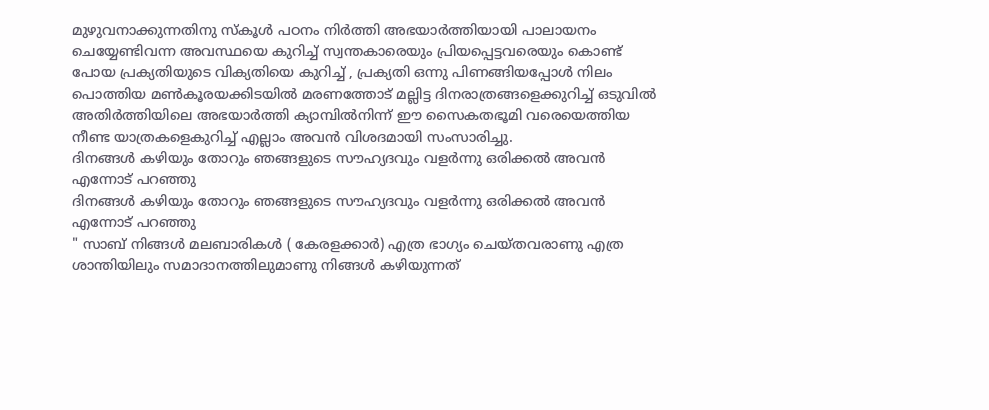മുഴുവനാക്കുന്നതിനു സ്കൂൾ പഠനം നിർത്തി അഭയാർത്തിയായി പാലായനം ചെയ്യേണ്ടിവന്ന അവസ്ഥയെ കുറിച്ച് സ്വന്തകാരെയും പ്രിയപ്പെട്ടവരെയും കൊണ്ട് പോയ പ്രക്യതിയുടെ വിക്യതിയെ കുറിച്ച് , പ്രക്യതി ഒന്നു പിണങ്ങിയപ്പോൾ നിലം പൊത്തിയ മൺകൂരയക്കിടയിൽ മരണത്തോട് മല്ലിട്ട ദിനരാത്രങ്ങളെക്കുറിച്ച് ഒടുവിൽ അതിർത്തിയിലെ അഭയാർത്തി ക്യാമ്പിൽനിന്ന് ഈ സൈകതഭൂമി വരെയെത്തിയ നീണ്ട യാത്രകളെകുറിച്ച് എല്ലാം അവൻ വിശദമായി സംസാരിച്ചു.
ദിനങ്ങൾ കഴിയും തോറും ഞങ്ങളുടെ സൗഹ്യദവും വളർന്നു ഒരിക്കൽ അവൻ എന്നോട് പറഞ്ഞു
ദിനങ്ങൾ കഴിയും തോറും ഞങ്ങളുടെ സൗഹ്യദവും വളർന്നു ഒരിക്കൽ അവൻ എന്നോട് പറഞ്ഞു
" സാബ് നിങ്ങൾ മലബാരികൾ ( കേരളക്കാർ) എത്ര ഭാഗ്യം ചെയ്തവരാണു എത്ര ശാന്തിയിലും സമാദാനത്തിലുമാണു നിങ്ങൾ കഴിയുന്നത്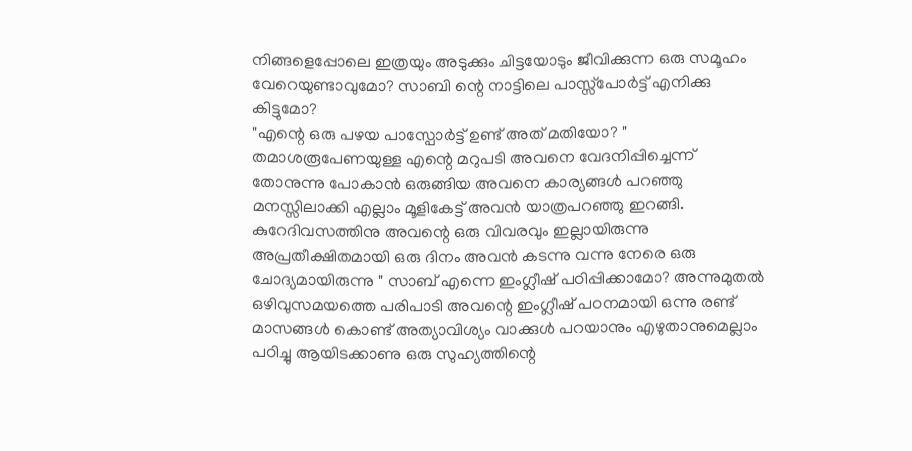നിങ്ങളെപ്പോലെ ഇത്രയും അടുക്കും ചിട്ടയോടും ജീവിക്കുന്ന ഒരു സമൂഹം വേറെയുണ്ടാവുമോ? സാബി ന്റെ നാട്ടിലെ പാസ്സ്പോർട്ട് എനിക്കു കിട്ടുമോ?
"എന്റെ ഒരു പഴയ പാസ്പോർട്ട് ഉണ്ട് അത് മതിയോ? " തമാശരൂപേണയുള്ള എന്റെ മറുപടി അവനെ വേദനിപ്പിച്ചെന്ന് തോനുന്നു പോകാൻ ഒരുങ്ങിയ അവനെ കാര്യങ്ങൾ പറഞ്ഞു മനസ്സിലാക്കി എല്ലാം മൂളികേട്ട് അവൻ യാത്രപറഞ്ഞു ഇറങ്ങി.
കുറേദിവസത്തിനു അവന്റെ ഒരു വിവരവും ഇല്ലായിരുന്നു അപ്രതീക്ഷിതമായി ഒരു ദിനം അവൻ കടന്നു വന്നു നേരെ ഒരു ചോദ്യമായിരുന്നു " സാബ് എന്നെ ഇംഗ്ലീഷ് പഠിപ്പിക്കാമോ? അന്നുമുതൽ ഒഴിവുസമയത്തെ പരിപാടി അവന്റെ ഇംഗ്ലീഷ് പഠനമായി ഒന്നു രണ്ട് മാസങ്ങൾ കൊണ്ട് അത്യാവിശ്യം വാക്കുൾ പറയാനും എഴുതാനുമെല്ലാം പഠിച്ചു ആയിടക്കാണു ഒരു സുഹ്യത്തിന്റെ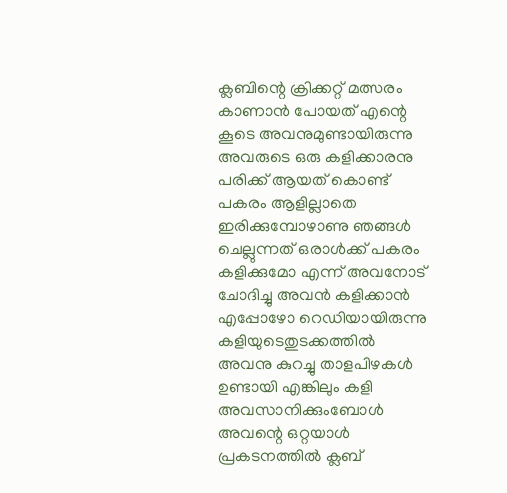ക്ലബിന്റെ ക്രിക്കറ്റ് മത്സരം കാണാൻ പോയത് എന്റെ കൂടെ അവനുമുണ്ടായിരുന്നു അവരുടെ ഒരു കളിക്കാരനു പരിക്ക് ആയത് കൊണ്ട് പകരം ആളില്ലാതെ ഇരിക്കുമ്പോഴാണു ഞങ്ങൾ ചെല്ലുന്നത് ഒരാൾക്ക് പകരം കളിക്കുമോ എന്ന് അവനോട് ചോദിച്ചു അവൻ കളിക്കാൻ എപ്പോഴോ റെഡിയായിരുന്നു
കളിയുടെതുടക്കത്തിൽ അവനു കുറച്ചു താളപിഴകൾ ഉണ്ടായി എങ്കിലും കളി അവസാനിക്കുംബോൾ അവന്റെ ഒറ്റയാൾ പ്രകടനത്തിൽ ക്ലബ്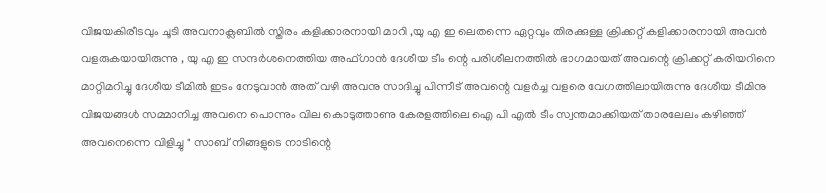വിജയകിരീടവും ചൂടി അവനാക്ലബിൽ സ്തിരം കളിക്കാരനായി മാറി ,യു എ ഇ ലെതന്നെ ഏറ്റവും തിരക്കുള്ള ക്രിക്കറ്റ് കളിക്കാരനായി അവൻ വളരുകയായിരുന്നു , യു എ ഇ സന്ദർശനെത്തിയ അഫ്ഗാൻ ദേശീയ ടീം ന്റെ പരിശീലനത്തിൽ ഭാഗമായത് അവന്റെ ക്രിക്കറ്റ് കരിയറിനെ മാറ്റിമറിച്ചു ദേശീയ ടീമിൽ ഇടം നേടുവാൻ അത് വഴി അവനു സാദിച്ചു പിന്നീട് അവന്റെ വളർച്ച വളരെ വേഗത്തിലായിരുന്നു ദേശീയ ടീമിനു വിജയങ്ങൾ സമ്മാനിച്ച അവനെ പൊന്നും വില കൊടുത്താണു കേരളത്തിലെ ഐ പി എൽ ടീം സ്വന്തമാക്കിയത് താരലേലം കഴിഞ്ഞ് അവനെന്നെ വിളിച്ചു " സാബ് നിങ്ങളുടെ നാടിന്റെ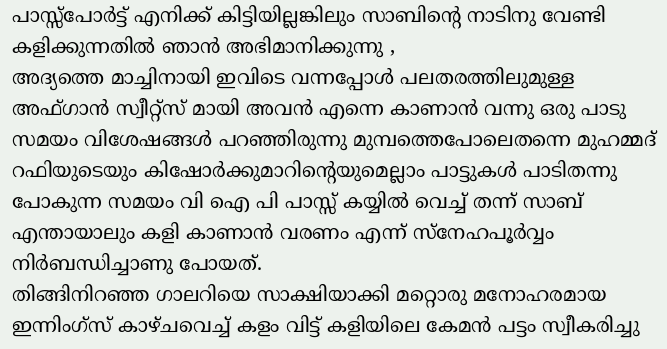പാസ്സ്പോർട്ട് എനിക്ക് കിട്ടിയില്ലങ്കിലും സാബിന്റെ നാടിനു വേണ്ടി കളിക്കുന്നതിൽ ഞാൻ അഭിമാനിക്കുന്നു ,
അദ്യത്തെ മാച്ചിനായി ഇവിടെ വന്നപ്പോൾ പലതരത്തിലുമുള്ള അഫ്ഗാൻ സ്വീറ്റ്സ് മായി അവൻ എന്നെ കാണാൻ വന്നു ഒരു പാടു സമയം വിശേഷങ്ങൾ പറഞ്ഞിരുന്നു മുമ്പത്തെപോലെതന്നെ മുഹമ്മദ് റഫിയുടെയും കിഷോർക്കുമാറിന്റെയുമെല്ലാം പാട്ടുകൾ പാടിതന്നു പോകുന്ന സമയം വി ഐ പി പാസ്സ് കയ്യിൽ വെച്ച് തന്ന് സാബ് എന്തായാലും കളി കാണാൻ വരണം എന്ന് സ്നേഹപൂർവ്വം നിർബന്ധിച്ചാണു പോയത്.
തിങ്ങിനിറഞ്ഞ ഗാലറിയെ സാക്ഷിയാക്കി മറ്റൊരു മനോഹരമായ ഇന്നിംഗ്സ് കാഴ്ചവെച്ച് കളം വിട്ട് കളിയിലെ കേമൻ പട്ടം സ്വീകരിച്ചു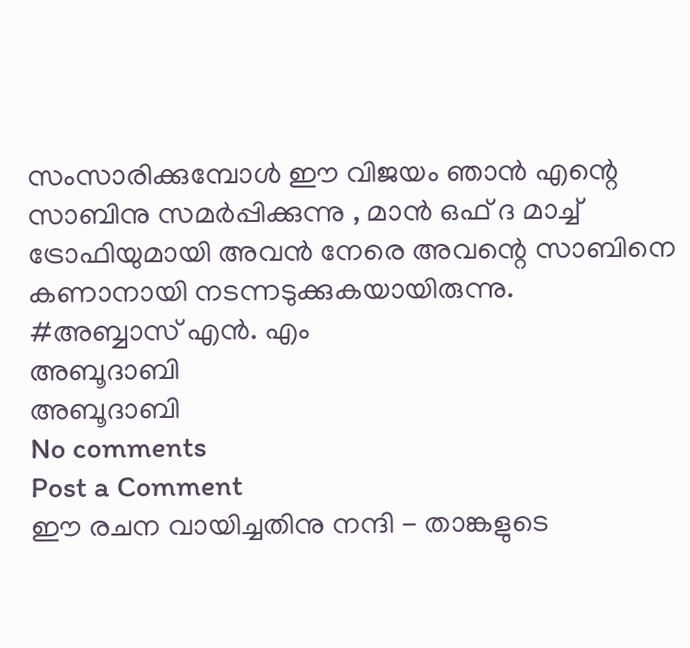സംസാരിക്കുമ്പോൾ ഈ വിജയം ഞാൻ എന്റെ സാബിനു സമർപ്പിക്കുന്നു , മാൻ ഒഫ് ദ മാച്ച് ട്രോഫിയുമായി അവൻ നേരെ അവന്റെ സാബിനെ കണാനായി നടന്നടുക്കുകയായിരുന്നു.
#അബ്ബാസ് എൻ. എം
അബൂദാബി
അബൂദാബി
No comments
Post a Comment
ഈ രചന വായിച്ചതിനു നന്ദി - താങ്കളുടെ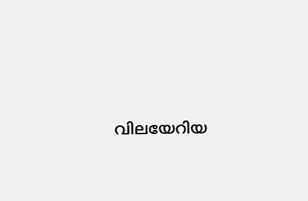വിലയേറിയ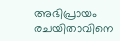അഭിപ്രായം രചയിതാവിനെ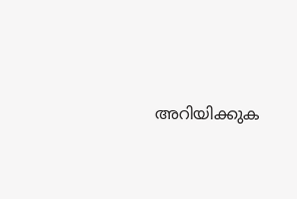അറിയിക്കുക